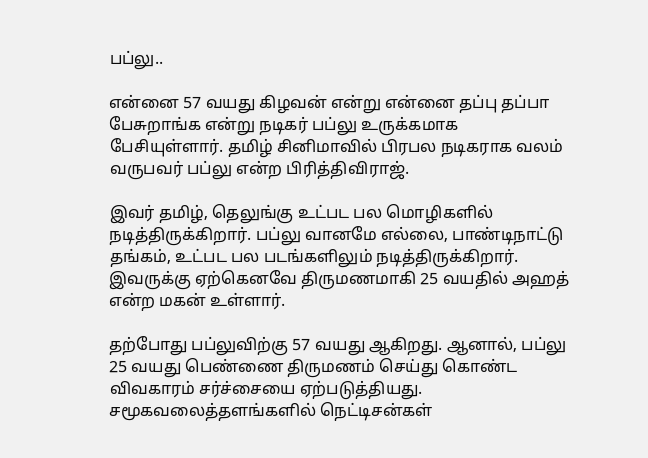பப்லு..

என்னை 57 வயது கிழவன் என்று என்னை தப்பு தப்பா பேசுறாங்க என்று நடிகர் பப்லு உருக்கமாக பேசியுள்ளார். தமிழ் சினிமாவில் பிரபல நடிகராக வலம் வருபவர் பப்லு என்ற பிரித்திவிராஜ்.

இவர் தமிழ், தெலுங்கு உட்பட பல மொழிகளில் நடித்திருக்கிறார். பப்லு வானமே எல்லை, பாண்டிநாட்டு தங்கம், உட்பட பல படங்களிலும் நடித்திருக்கிறார். இவருக்கு ஏற்கெனவே திருமணமாகி 25 வயதில் அஹத் என்ற மகன் உள்ளார்.

தற்போது பப்லுவிற்கு 57 வயது ஆகிறது. ஆனால், பப்லு 25 வயது பெண்ணை திருமணம் செய்து கொண்ட விவகாரம் சர்ச்சையை ஏற்படுத்தியது. சமூகவலைத்தளங்களில் நெட்டிசன்கள்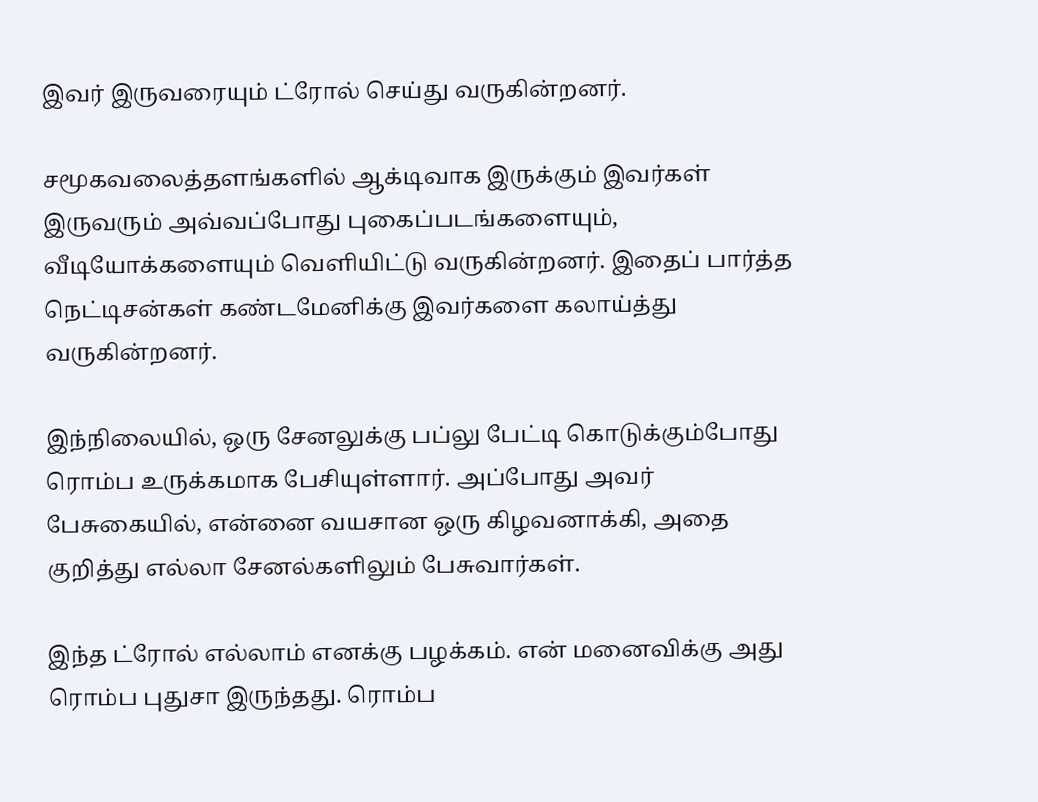இவர் இருவரையும் ட்ரோல் செய்து வருகின்றனர்.

சமூகவலைத்தளங்களில் ஆக்டிவாக இருக்கும் இவர்கள் இருவரும் அவ்வப்போது புகைப்படங்களையும், வீடியோக்களையும் வெளியிட்டு வருகின்றனர். இதைப் பார்த்த நெட்டிசன்கள் கண்டமேனிக்கு இவர்களை கலாய்த்து வருகின்றனர்.

இந்நிலையில், ஒரு சேனலுக்கு பப்லு பேட்டி கொடுக்கும்போது ரொம்ப உருக்கமாக பேசியுள்ளார். அப்போது அவர் பேசுகையில், என்னை வயசான ஒரு கிழவனாக்கி, அதை குறித்து எல்லா சேனல்களிலும் பேசுவார்கள்.

இந்த ட்ரோல் எல்லாம் எனக்கு பழக்கம். என் மனைவிக்கு அது ரொம்ப புதுசா இருந்தது. ரொம்ப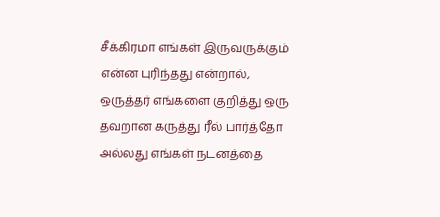சீக்கிரமா எங்கள் இருவருக்கும் என்ன புரிந்தது என்றால், ஒருத்தர் எங்களை குறித்து ஒரு தவறான கருத்து ரீல் பார்த்தோ அல்லது எங்கள் நடனத்தை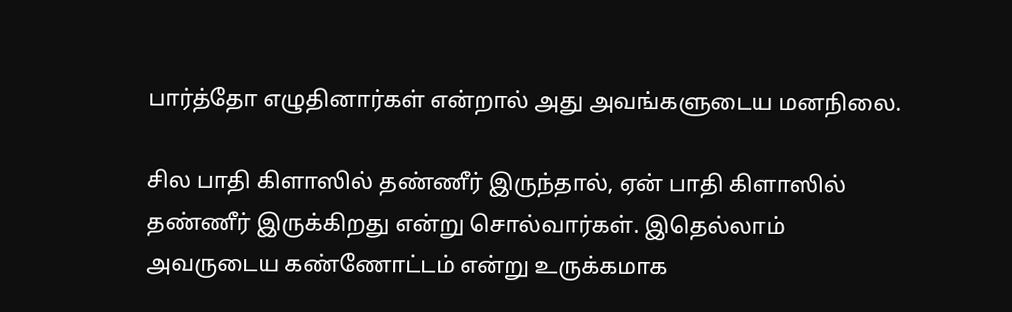பார்த்தோ எழுதினார்கள் என்றால் அது அவங்களுடைய மனநிலை.

சில பாதி கிளாஸில் தண்ணீர் இருந்தால், ஏன் பாதி கிளாஸில் தண்ணீர் இருக்கிறது என்று சொல்வார்கள். இதெல்லாம் அவருடைய கண்ணோட்டம் என்று உருக்கமாக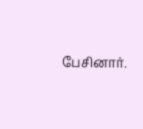பேசினார்.